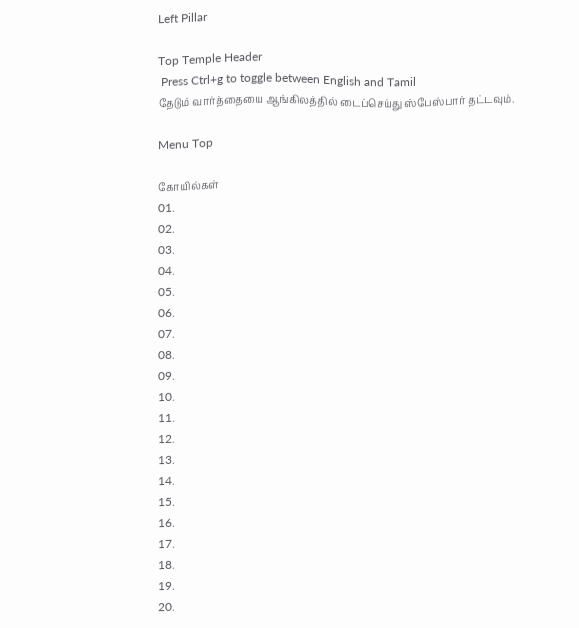Left Pillar

Top Temple Header
 Press Ctrl+g to toggle between English and Tamil
தேடும் வார்த்தையை ஆங்கிலத்தில் டைப்செய்து ஸ்பேஸ்பார் தட்டவும்.

Menu Top

கோயில்கள்
01.
02.
03.
04.
05.
06.
07.
08.
09.
10.
11.
12.
13.
14.
15.
16.
17.
18.
19.
20.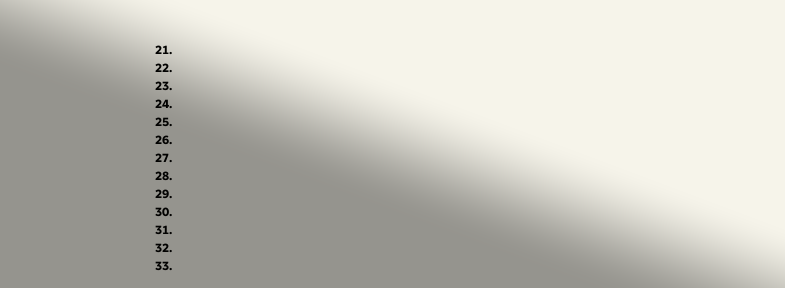21.
22.
23.
24.
25.
26.
27.
28.
29.
30.
31.
32.
33.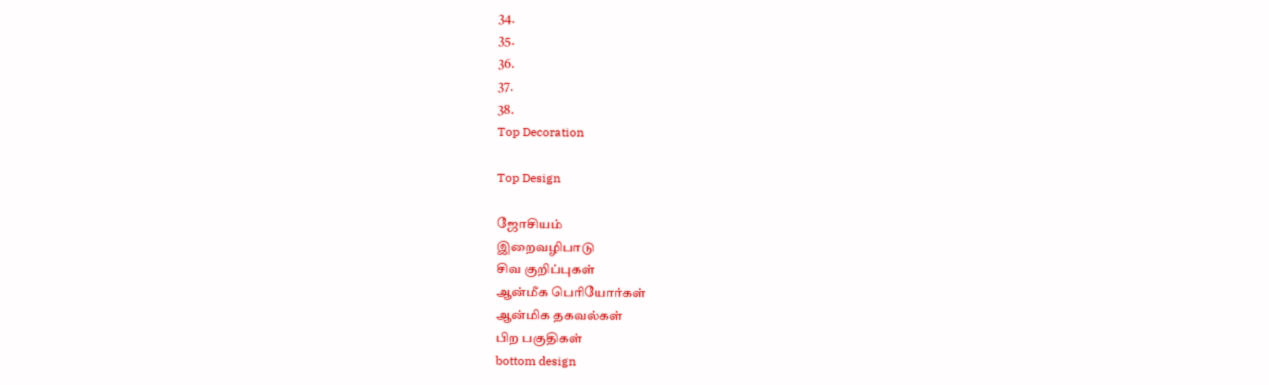34.
35.
36.
37.
38.
Top Decoration

Top Design

ஜோசியம்
இறைவழிபாடு
சிவ குறிப்புகள்
ஆன்மீக பெரியோர்கள்
ஆன்மிக தகவல்கள்
பிற பகுதிகள்
bottom design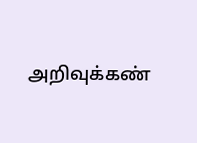அறிவுக்கண்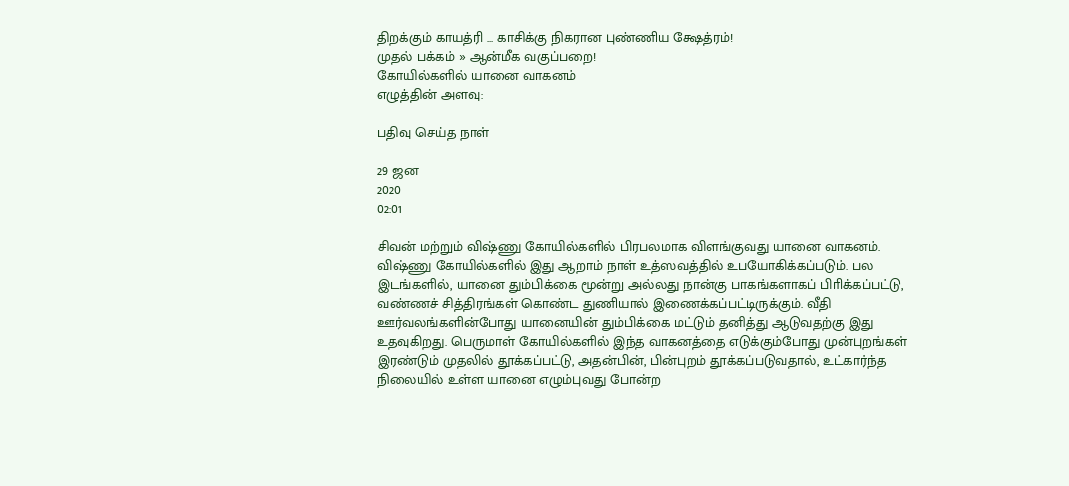திறக்கும் காயத்ரி ... காசிக்கு நிகரான புண்ணிய க்ஷேத்ரம்!
முதல் பக்கம் » ஆன்மீக வகுப்பறை!
கோயில்களில் யானை வாகனம்
எழுத்தின் அளவு:

பதிவு செய்த நாள்

29 ஜன
2020
02:01

சிவன் மற்றும் விஷ்ணு கோயில்களில் பிரபலமாக விளங்குவது யானை வாகனம். விஷ்ணு கோயில்களில் இது ஆறாம் நாள் உத்ஸவத்தில் உபயோகிக்கப்படும். பல இடங்களில், யானை தும்பிக்கை மூன்று அல்லது நான்கு பாகங்களாகப் பிாிக்கப்பட்டு, வண்ணச் சித்திரங்கள் கொண்ட துணியால் இணைக்கப்பட்டிருக்கும். வீதி ஊர்வலங்களின்போது யானையின் தும்பிக்கை மட்டும் தனித்து ஆடுவதற்கு இது உதவுகிறது. பெருமாள் கோயில்களில் இந்த வாகனத்தை எடுக்கும்போது முன்புறங்கள் இரண்டும் முதலில் தூக்கப்பட்டு, அதன்பின், பின்புறம் தூக்கப்படுவதால், உட்கார்ந்த நிலையில் உள்ள யானை எழும்புவது போன்ற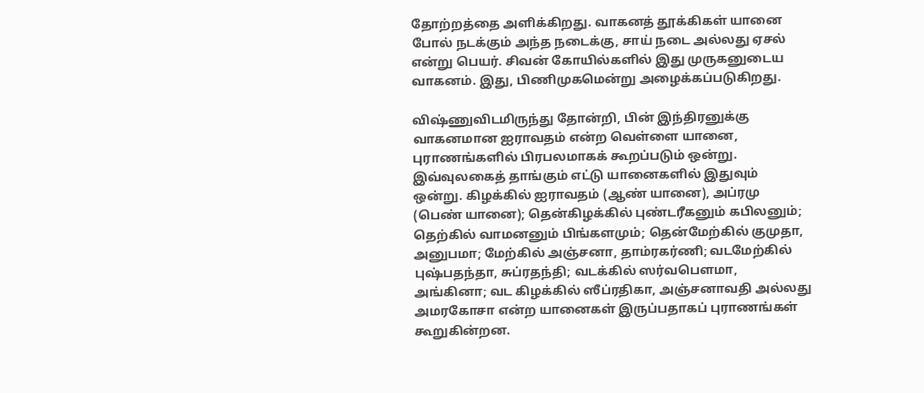தோற்றத்தை அளிக்கிறது. வாகனத் தூக்கிகள் யானை போல் நடக்கும் அந்த நடைக்கு, சாய் நடை அல்லது ஏசல் என்று பெயர். சிவன் கோயில்களில் இது முருகனுடைய வாகனம். இது, பிணிமுகமென்று அழைக்கப்படுகிறது.

விஷ்ணுவிடமிருந்து தோன்றி, பின் இந்திரனுக்கு வாகனமான ஐராவதம் என்ற வெள்ளை யானை, புராணங்களில் பிரபலமாகக் கூறப்படும் ஒன்று. இவ்வுலகைத் தாங்கும் எட்டு யானைகளில் இதுவும் ஒன்று. கிழக்கில் ஐராவதம் (ஆண் யானை), அப்ரமு (பெண் யானை); தென்கிழக்கில் புண்டரீகனும் கபிலனும்; தெற்கில் வாமனனும் பிங்களமும்; தென்மேற்கில் குமுதா, அனுபமா; மேற்கில் அஞ்சனா, தாம்ரகர்ணி; வடமேற்கில் புஷ்பதந்தா, சுப்ரதந்தி; வடக்கில் ஸர்வபெளமா, அங்கினா; வட கிழக்கில் ஸீப்ரதிகா, அஞ்சனாவதி அல்லது அமரகோசா என்ற யானைகள் இருப்பதாகப் புராணங்கள் கூறுகின்றன.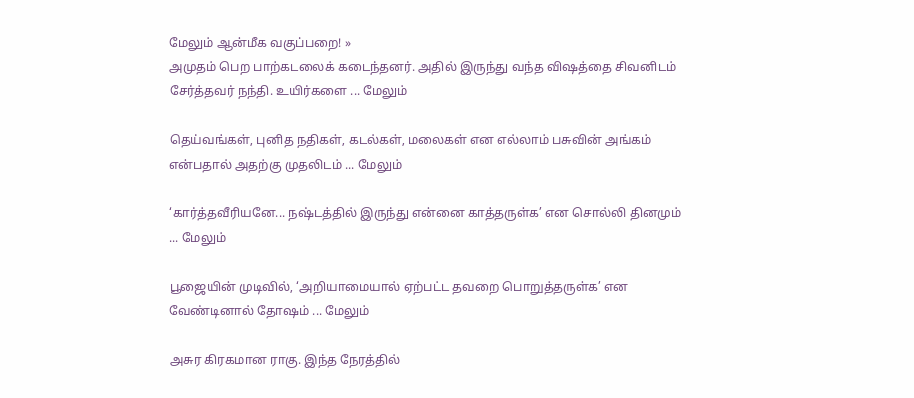மேலும் ஆன்மீக வகுப்பறை! »
அமுதம் பெற பாற்கடலைக் கடைந்தனர். அதில் இருந்து வந்த விஷத்தை சிவனிடம் சேர்த்தவர் நந்தி. உயிர்களை ... மேலும்

தெய்வங்கள், புனித நதிகள், கடல்கள், மலைகள் என எல்லாம் பசுவின் அங்கம் என்பதால் அதற்கு முதலிடம் ... மேலும்

‘கார்த்தவீரியனே... நஷ்டத்தில் இருந்து என்னை காத்தருள்க’ என சொல்லி தினமும் ... மேலும்

பூஜையின் முடிவில், ‘அறியாமையால் ஏற்பட்ட தவறை பொறுத்தருள்க’ என வேண்டினால் தோஷம் ... மேலும்

அசுர கிரகமான ராகு. இந்த நேரத்தில்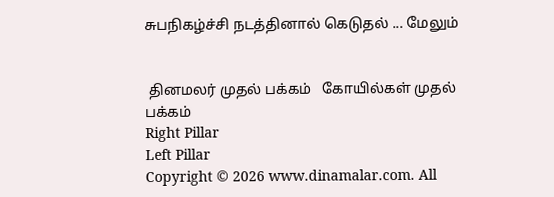சுபநிகழ்ச்சி நடத்தினால் கெடுதல் ... மேலும்


 தினமலர் முதல் பக்கம்   கோயில்கள் முதல் பக்கம்
Right Pillar
Left Pillar
Copyright © 2026 www.dinamalar.com. All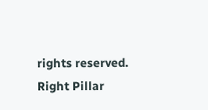rights reserved.
Right Pillar